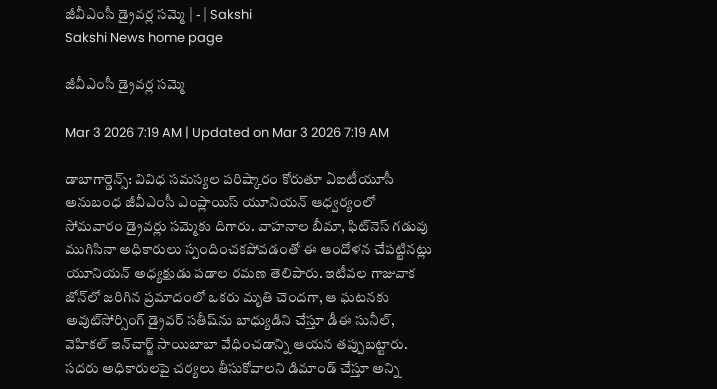జీవీఎంసీ డ్రైవర్ల సమ్మె | - | Sakshi
Sakshi News home page

జీవీఎంసీ డ్రైవర్ల సమ్మె

Mar 3 2026 7:19 AM | Updated on Mar 3 2026 7:19 AM

డాబాగార్డెన్స్‌: వివిధ సమస్యల పరిష్కారం కోరుతూ ఏఐటీయూసీ అనుబంధ జీవీఎంసీ ఎంప్లాయిస్‌ యూనియన్‌ ఆధ్వర్యంలో సోమవారం డ్రైవర్లు సమ్మెకు దిగారు. వాహనాల బీమా, ఫిట్‌నెస్‌ గడువు ముగిసినా అధికారులు స్పందించకపోవడంతో ఈ ఆందోళన చేపట్టినట్లు యూనియన్‌ అధ్యక్షుడు పడాల రమణ తెలిపారు. ఇటీవల గాజువాక జోన్‌లో జరిగిన ప్రమాదంలో ఒకరు మృతి చెందగా, ఆ ఘటనకు అవుట్‌సోర్సింగ్‌ డ్రైవర్‌ సతీష్‌ను బాధ్యుడిని చేస్తూ డీఈ సునీల్‌, వెహికల్‌ ఇన్‌చార్జ్‌ సాయిబాబా వేధించడాన్ని ఆయన తప్పుబట్టారు. సదరు అధికారులపై చర్యలు తీసుకోవాలని డిమాండ్‌ చేస్తూ అన్ని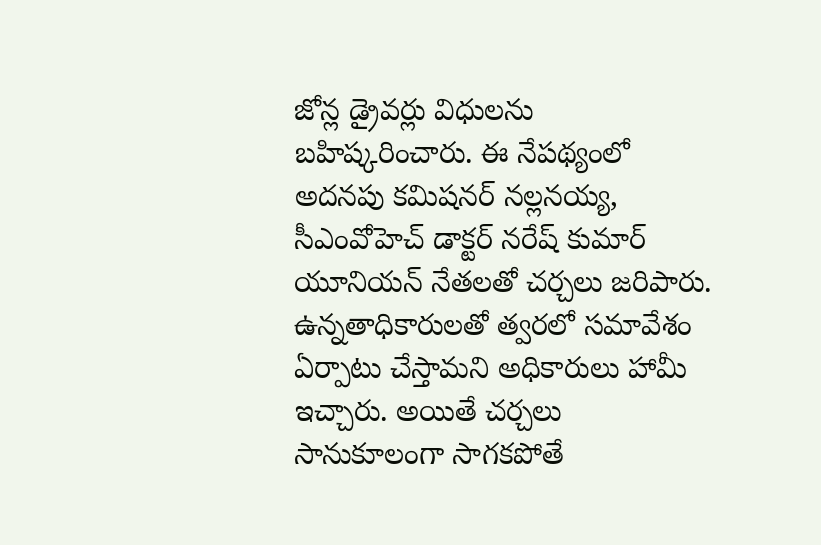జోన్ల డ్రైవర్లు విధులను బహిష్కరించారు. ఈ నేపథ్యంలో అదనపు కమిషనర్‌ నల్లనయ్య, సీఎంవోహెచ్‌ డాక్టర్‌ నరేష్‌ కుమార్‌ యూనియన్‌ నేతలతో చర్చలు జరిపారు. ఉన్నతాధికారులతో త్వరలో సమావేశం ఏర్పాటు చేస్తామని అధికారులు హామీ ఇచ్చారు. అయితే చర్చలు సానుకూలంగా సాగకపోతే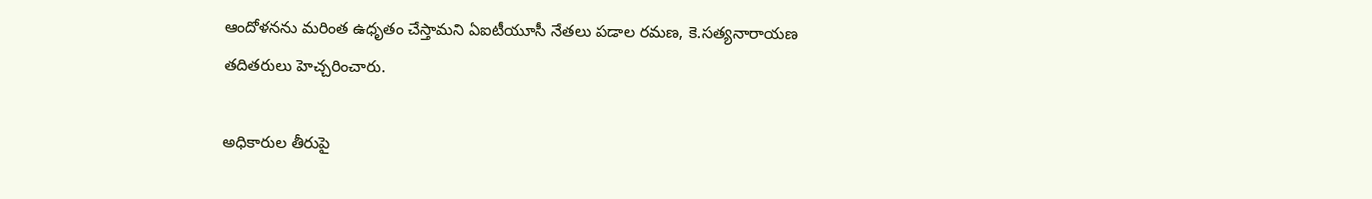ఆందోళనను మరింత ఉధృతం చేస్తామని ఏఐటీయూసీ నేతలు పడాల రమణ, కె.సత్యనారాయణ తదితరులు హెచ్చరించారు.

అధికారుల తీరుపై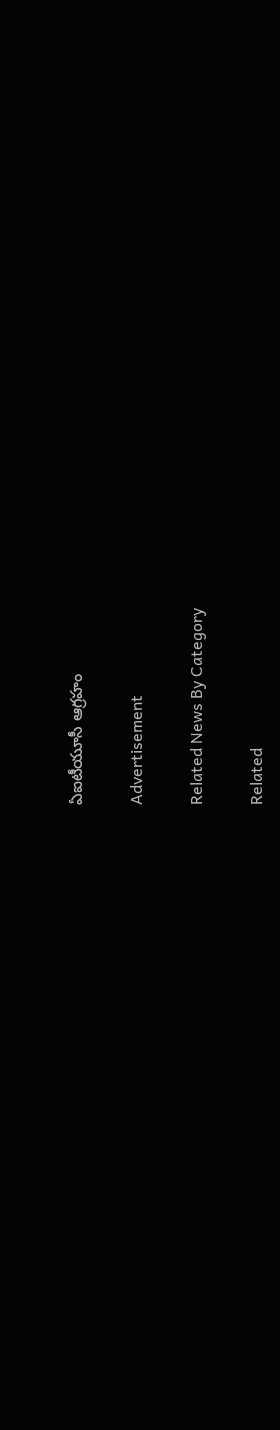ఏఐటీయూసీ ఆగ్రహం

Advertisement

Related News By Category

Related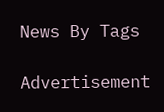News By Tags

Advertisement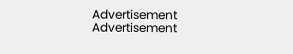Advertisement
Advertisement